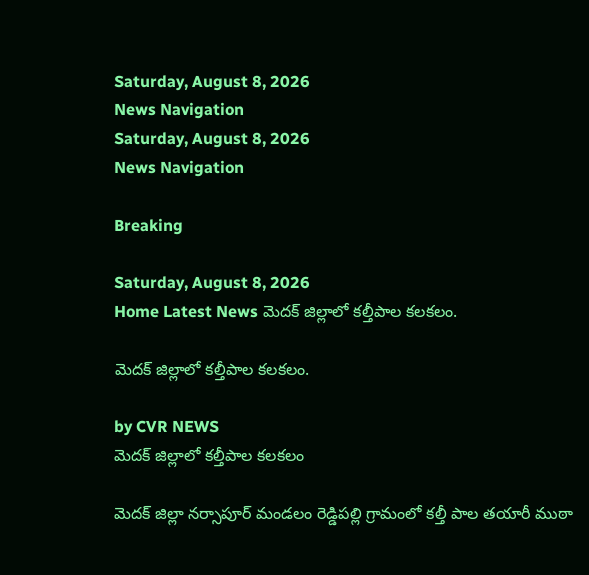Saturday, August 8, 2026
News Navigation
Saturday, August 8, 2026
News Navigation

Breaking

Saturday, August 8, 2026
Home Latest News మెదక్‌ జిల్లాలో కల్తీపాల కలకలం.

మెదక్‌ జిల్లాలో కల్తీపాల కలకలం.

by CVR NEWS
మెదక్‌ జిల్లాలో కల్తీపాల కలకలం

మెదక్ జిల్లా నర్సాపూర్ మండలం రెడ్డిపల్లి గ్రామంలో కల్తీ పాల తయారీ ముఠా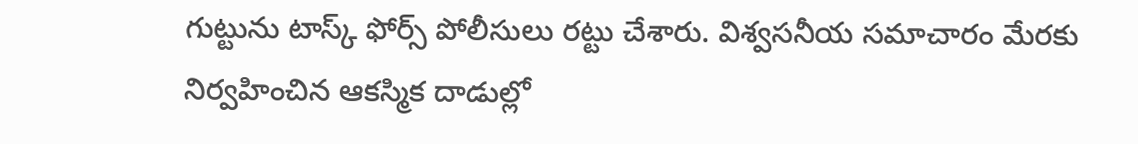గుట్టును టాస్క్ ఫోర్స్ పోలీసులు రట్టు చేశారు. విశ్వసనీయ సమాచారం మేరకు నిర్వహించిన ఆకస్మిక దాడుల్లో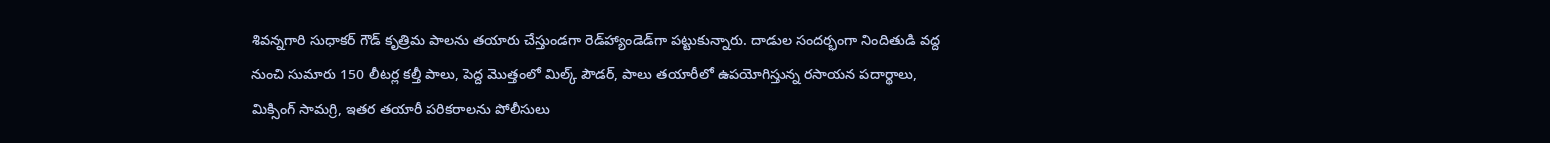శివన్నగారి సుధాకర్ గౌడ్ కృత్రిమ పాలను తయారు చేస్తుండగా రెడ్‌హ్యాండెడ్‌గా పట్టుకున్నారు. దాడుల సందర్భంగా నిందితుడి వద్ద నుంచి సుమారు 150 లీటర్ల కల్తీ పాలు, పెద్ద మొత్తంలో మిల్క్ పౌడర్, పాలు తయారీలో ఉపయోగిస్తున్న రసాయన పదార్థాలు, మిక్సింగ్ సామగ్రి, ఇతర తయారీ పరికరాలను పోలీసులు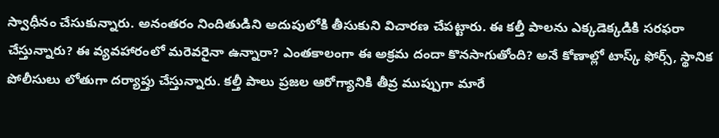స్వాధీనం చేసుకున్నారు. అనంతరం నిందితుడిని అదుపులోకి తీసుకుని విచారణ చేపట్టారు. ఈ కల్తీ పాలను ఎక్కడెక్కడికి సరఫరా చేస్తున్నారు? ఈ వ్యవహారంలో మరెవరైనా ఉన్నారా? ఎంతకాలంగా ఈ అక్రమ దందా కొనసాగుతోంది? అనే కోణాల్లో టాస్క్ ఫోర్స్, స్థానిక పోలీసులు లోతుగా దర్యాప్తు చేస్తున్నారు. కల్తీ పాలు ప్రజల ఆరోగ్యానికి తీవ్ర ముప్పుగా మారే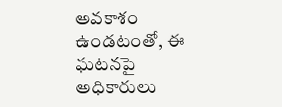అవకాశం ఉండటంతో, ఈ ఘటనపై అధికారులు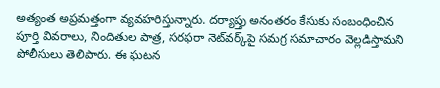అత్యంత అప్రమత్తంగా వ్యవహరిస్తున్నారు. దర్యాప్తు అనంతరం కేసుకు సంబంధించిన పూర్తి వివరాలు, నిందితుల పాత్ర, సరఫరా నెట్‌వర్క్‌పై సమగ్ర సమాచారం వెల్లడిస్తామని పోలీసులు తెలిపారు. ఈ ఘటన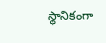స్థానికంగా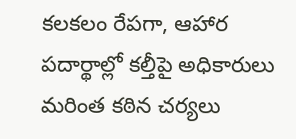కలకలం రేపగా, ఆహార పదార్థాల్లో కల్తీపై అధికారులు మరింత కఠిన చర్యలు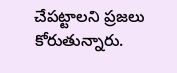చేపట్టాలని ప్రజలు కోరుతున్నారు.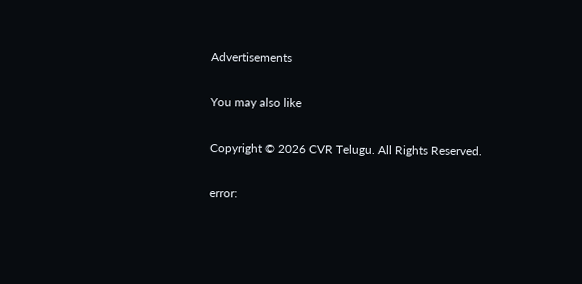Advertisements

You may also like

Copyright © 2026 CVR Telugu. All Rights Reserved.

error: